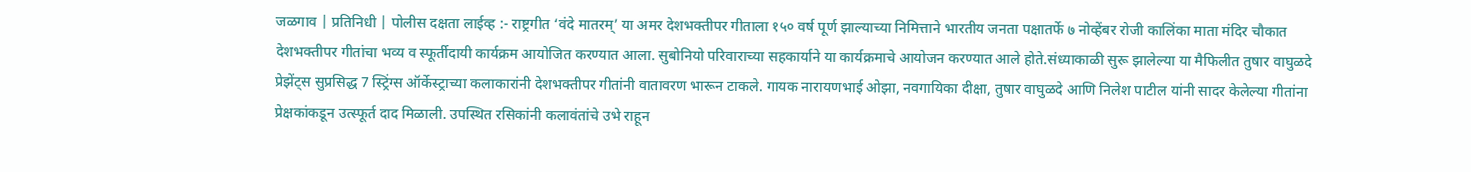जळगाव | प्रतिनिधी | पोलीस दक्षता लाईव्ह :- राष्ट्रगीत ‘वंदे मातरम्’ या अमर देशभक्तीपर गीताला १५० वर्ष पूर्ण झाल्याच्या निमित्ताने भारतीय जनता पक्षातर्फे ७ नोव्हेंबर रोजी कालिंका माता मंदिर चौकात देशभक्तीपर गीतांचा भव्य व स्फूर्तीदायी कार्यक्रम आयोजित करण्यात आला. सुबोनियो परिवाराच्या सहकार्याने या कार्यक्रमाचे आयोजन करण्यात आले होते.संध्याकाळी सुरू झालेल्या या मैफिलीत तुषार वाघुळदे प्रेझेंट्स सुप्रसिद्ध 7 स्ट्रिंग्स ऑर्केस्ट्राच्या कलाकारांनी देशभक्तीपर गीतांनी वातावरण भारून टाकले. गायक नारायणभाई ओझा, नवगायिका दीक्षा, तुषार वाघुळदे आणि निलेश पाटील यांनी सादर केलेल्या गीतांना प्रेक्षकांकडून उत्स्फूर्त दाद मिळाली. उपस्थित रसिकांनी कलावंतांचे उभे राहून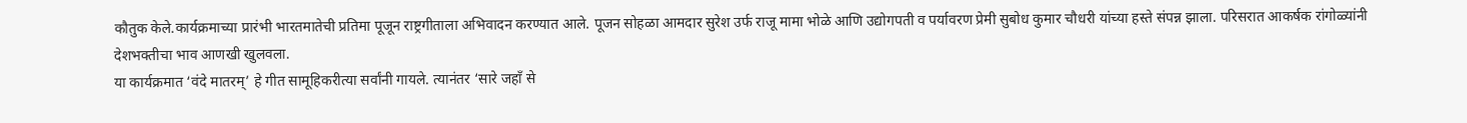कौतुक केले.कार्यक्रमाच्या प्रारंभी भारतमातेची प्रतिमा पूजून राष्ट्रगीताला अभिवादन करण्यात आले. पूजन सोहळा आमदार सुरेश उर्फ राजू मामा भोळे आणि उद्योगपती व पर्यावरण प्रेमी सुबोध कुमार चौधरी यांच्या हस्ते संपन्न झाला. परिसरात आकर्षक रांगोळ्यांनी देशभक्तीचा भाव आणखी खुलवला.
या कार्यक्रमात ‘वंदे मातरम्’ हे गीत सामूहिकरीत्या सर्वांनी गायले. त्यानंतर ‘सारे जहाँ से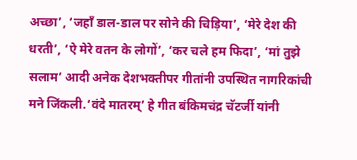अच्छा’, ‘जहाँ डाल-डाल पर सोने की चिड़िया’, ‘मेरे देश की धरती’, ‘ऐ मेरे वतन के लोगों’, ‘कर चले हम फिदा’, ‘मां तुझे सलाम’ आदी अनेक देशभक्तीपर गीतांनी उपस्थित नागरिकांची मने जिंकली.‘वंदे मातरम्’ हे गीत बंकिमचंद्र चॅटर्जी यांनी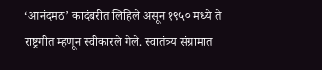‘आनंदमठ’ कादंबरीत लिहिले असून १९५० मध्ये ते राष्ट्रगीत म्हणून स्वीकारले गेले. स्वातंत्र्य संग्रामात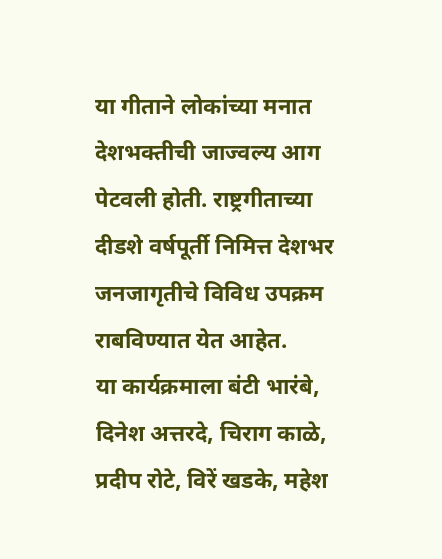या गीताने लोकांच्या मनात देशभक्तीची जाज्वल्य आग पेटवली होती. राष्ट्रगीताच्या दीडशे वर्षपूर्ती निमित्त देशभर जनजागृतीचे विविध उपक्रम राबविण्यात येत आहेत.
या कार्यक्रमाला बंटी भारंबे, दिनेश अत्तरदे, चिराग काळे, प्रदीप रोटे, विरें खडके, महेश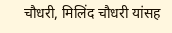चौधरी, मिलिंद चौधरी यांसह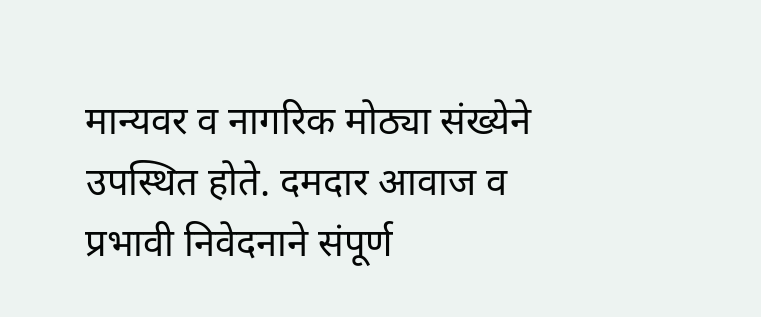मान्यवर व नागरिक मोठ्या संख्येने उपस्थित होते. दमदार आवाज व प्रभावी निवेदनाने संपूर्ण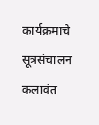कार्यक्रमाचे सूत्रसंचालन कलावंत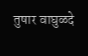तुषार वाघुळदे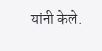यांनी केले.